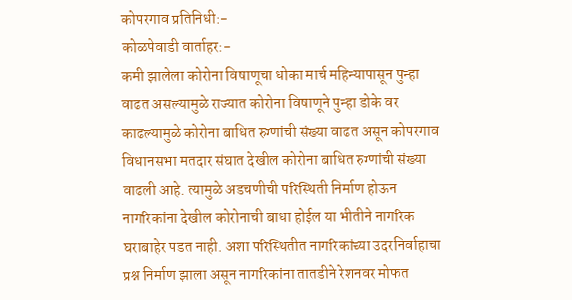कोपरगाव प्रतिनिधी:-
कोळपेवाडी वार्ताहर:-
कमी झालेला कोरोना विषाणूचा धोका मार्च महिन्यापासून पुन्हा वाढत असल्यामुळे राज्यात कोरोना विषाणूने पुन्हा डोके वर काढल्यामुळे कोरोना बाधित रुग्णांची संख्या वाढत असून कोपरगाव विधानसभा मतदार संघात देखील कोरोना बाधित रुग्णांची संख्या वाढली आहे. त्यामुळे अडचणीची परिस्थिती निर्माण होऊन नागरिकांना देखील कोरोनाची बाधा होईल या भीतीने नागरिक घराबाहेर पडत नाही. अशा परिस्थितीत नागरिकांच्या उदरनिर्वाहाचा प्रश्न निर्माण झाला असून नागरिकांना तातडीने रेशनवर मोफत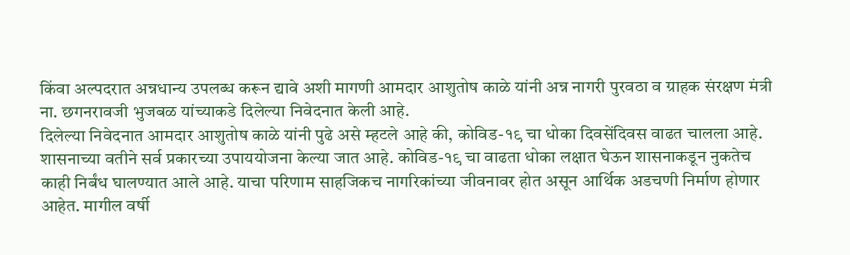किंवा अल्पदरात अन्नधान्य उपलब्ध करून द्यावे अशी मागणी आमदार आशुतोष काळे यांनी अन्न नागरी पुरवठा व ग्राहक संरक्षण मंत्री ना. छगनरावजी भुजबळ यांच्याकडे दिलेल्या निवेदनात केली आहे.
दिलेल्या निवेदनात आमदार आशुतोष काळे यांनी पुढे असे म्हटले आहे की, कोविड-१९ चा धोका दिवसेंदिवस वाढत चालला आहे. शासनाच्या वतीने सर्व प्रकारच्या उपाययोजना केल्या जात आहे. कोविड-१९ चा वाढता धोका लक्षात घेऊन शासनाकडून नुकतेच काही निर्बंध घालण्यात आले आहे. याचा परिणाम साहजिकच नागरिकांच्या जीवनावर होत असून आर्थिक अडचणी निर्माण होणार आहेत. मागील वर्षी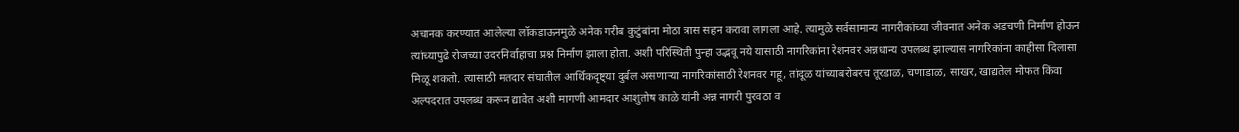अचानक करण्यात आलेल्या लॉकडाऊनमुळे अनेक गरीब कुटुंबांना मोठा त्रास सहन करावा लागला आहे. त्यामुळे सर्वसामान्य नागरीकांच्या जीवनात अनेक अडचणी निर्माण होऊन त्यांच्यापुढे रोजच्या उदरनिर्वाहाचा प्रश्न निर्माण झाला होता. अशी परिस्थिती पुन्हा उद्भवू नये यासाठी नागरिकांना रेशनवर अन्नधान्य उपलब्ध झाल्यास नागरिकांना काहीसा दिलासा मिळू शकतो. त्यासाठी मतदार संघातील आर्थिकदृष्ट्या दुर्बल असणाऱ्या नागरिकांसाठी रेशनवर गहू, तांदूळ यांच्याबरोबरच तूरडाळ, चणाडाळ, साखर, खाद्यतेल मोफत किंवा अल्पदरात उपलब्ध करून द्यावेत अशी मागणी आमदार आशुतोष काळे यांनी अन्न नागरी पुरवठा व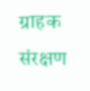ग्राहक संरक्षण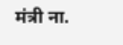मंत्री ना.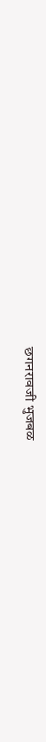छगनरावजी भुजबळ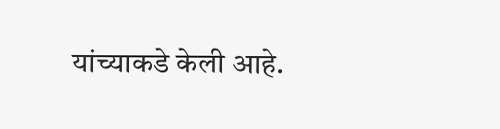यांच्याकडे केली आहे.